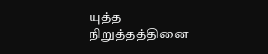யுத்த நிறுத்தத்தினை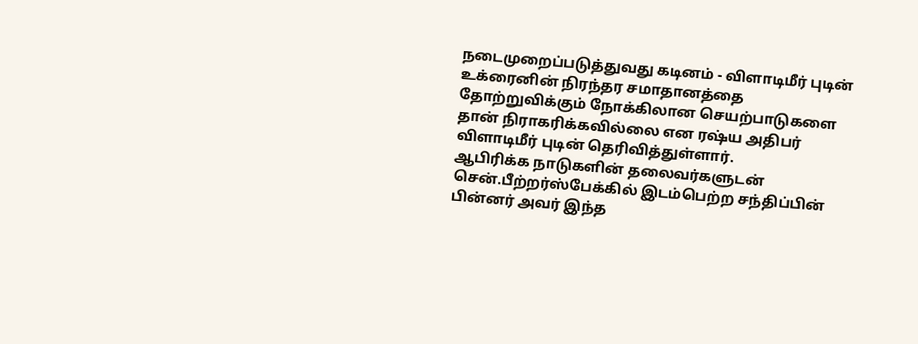நடைமுறைப்படுத்துவது கடினம் - விளாடிமீர் புடின்
உக்ரைனின் நிரந்தர சமாதானத்தை தோற்றுவிக்கும் நோக்கிலான செயற்பாடுகளை தான் நிராகரிக்கவில்லை என ரஷ்ய அதிபர் விளாடிமீர் புடின் தெரிவித்துள்ளார்.
ஆபிரிக்க நாடுகளின் தலைவர்களுடன் சென்.பீற்றர்ஸ்பேக்கில் இடம்பெற்ற சந்திப்பின் பின்னர் அவர் இந்த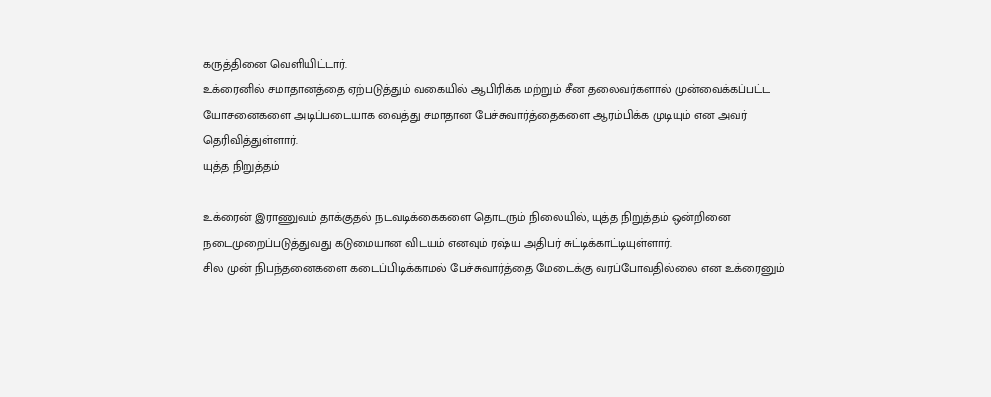கருத்தினை வெளியிட்டார்.
உக்ரைனில் சமாதானத்தை ஏற்படுத்தும் வகையில் ஆபிரிக்க மற்றும் சீன தலைவர்களால் முன்வைக்கப்பட்ட யோசனைகளை அடிப்படையாக வைத்து சமாதான பேச்சுவார்த்தைகளை ஆரம்பிக்க முடியும் என அவர் தெரிவித்துள்ளார்.
யுத்த நிறுத்தம்

உக்ரைன் இராணுவம் தாக்குதல் நடவடிக்கைகளை தொடரும் நிலையில், யுத்த நிறுத்தம் ஒன்றினை நடைமுறைப்படுத்துவது கடுமையான விடயம் எனவும் ரஷ்ய அதிபர் சுட்டிக்காட்டியுள்ளார்.
சில முன் நிபந்தனைகளை கடைப்பிடிக்காமல் பேச்சுவார்த்தை மேடைக்கு வரப்போவதில்லை என உக்ரைனும்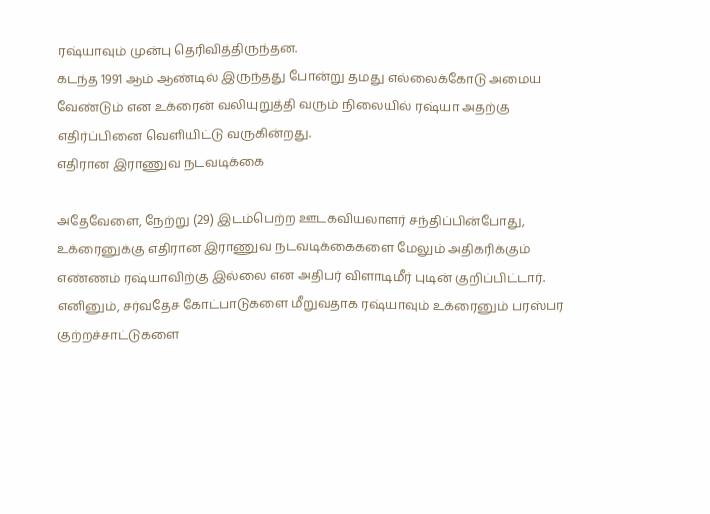ரஷ்யாவும் முன்பு தெரிவித்திருந்தன.
கடந்த 1991 ஆம் ஆண்டில் இருந்தது போன்று தமது எல்லைக்கோடு அமைய வேண்டும் என உக்ரைன் வலியுறுத்தி வரும் நிலையில் ரஷ்யா அதற்கு எதிர்ப்பினை வெளியிட்டு வருகின்றது.
எதிரான இராணுவ நடவடிக்கை

அதேவேளை, நேற்று (29) இடம்பெற்ற ஊடகவியலாளர் சந்திப்பின்போது, உக்ரைனுக்கு எதிரான இராணுவ நடவடிக்கைகளை மேலும் அதிகரிக்கும் எண்ணம் ரஷ்யாவிற்கு இல்லை என அதிபர் விளாடிமீர் புடின் குறிப்பிட்டார்.
எனினும், சர்வதேச கோட்பாடுகளை மீறுவதாக ரஷ்யாவும் உக்ரைனும் பரஸ்பர குற்றச்சாட்டுகளை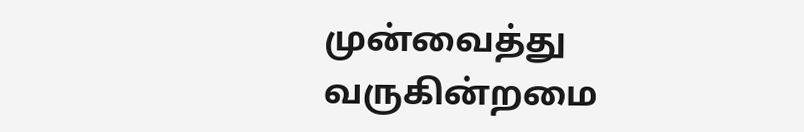முன்வைத்து வருகின்றமை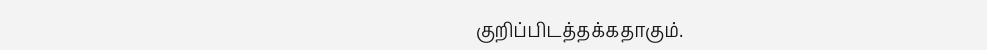குறிப்பிடத்தக்கதாகும்.